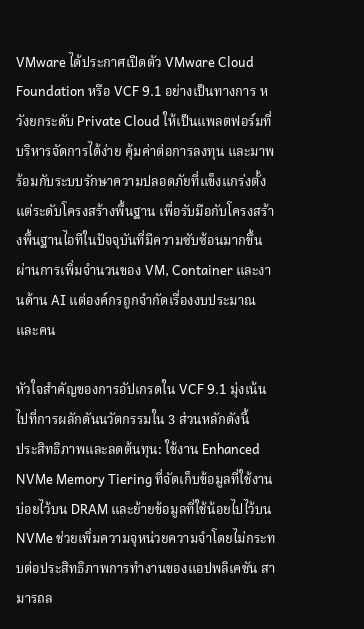VMware ได้ประกาศเปิดตัว VMware Cloud Foundation หรือ VCF 9.1 อย่างเป็นทางการ หวังยกระดับ Private Cloud ให้เป็นแพลตฟอร์มที่บริหารจัดการได้ง่าย คุ้มค่าต่อการลงทุน และมาพร้อมกับระบบรักษาความปลอดภัยที่แข็งแกร่งตั้งแต่ระดับโครงสร้างพื้นฐาน เพื่อรับมือกับโครงสร้างพื้นฐานไอทีในปัจจุบันที่มีความซับซ้อนมากขึ้น ผ่านการเพิ่มจำนวนของ VM, Container และงานด้าน AI แต่องค์กรถูกจำกัดเรื่องงบประมาณ และคน

หัวใจสำคัญของการอัปเกรดใน VCF 9.1 มุ่งเน้นไปที่การผลักดันนวัตกรรมใน 3 ส่วนหลักดังนี้
ประสิทธิภาพและลดต้นทุน: ใช้งาน Enhanced NVMe Memory Tiering ที่จัดเก็บข้อมูลที่ใช้งานบ่อยไว้บน DRAM และย้ายข้อมูลที่ใช้น้อยไปไว้บน NVMe ช่วยเพิ่มความจุหน่วยความจำโดยไม่กระทบต่อประสิทธิภาพการทำงานของแอปพลิเคชัน สามารถล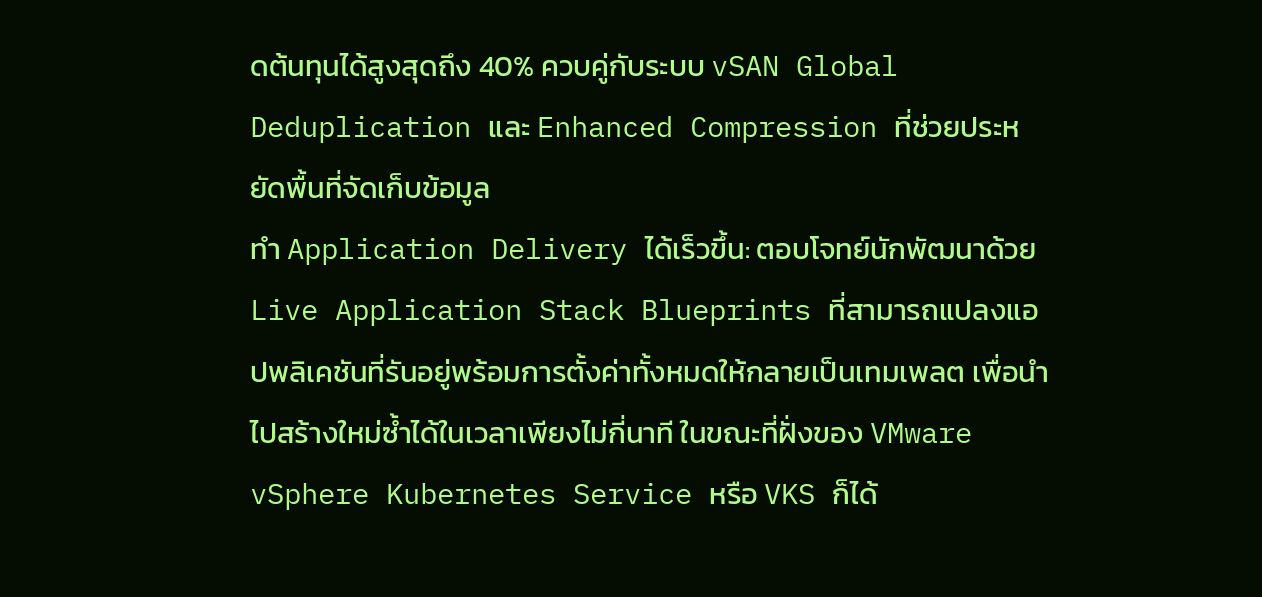ดต้นทุนได้สูงสุดถึง 40% ควบคู่กับระบบ vSAN Global Deduplication และ Enhanced Compression ที่ช่วยประหยัดพื้นที่จัดเก็บข้อมูล
ทำ Application Delivery ได้เร็วขึ้น: ตอบโจทย์นักพัฒนาด้วย Live Application Stack Blueprints ที่สามารถแปลงแอปพลิเคชันที่รันอยู่พร้อมการตั้งค่าทั้งหมดให้กลายเป็นเทมเพลต เพื่อนำไปสร้างใหม่ซ้ำได้ในเวลาเพียงไม่กี่นาที ในขณะที่ฝั่งของ VMware vSphere Kubernetes Service หรือ VKS ก็ได้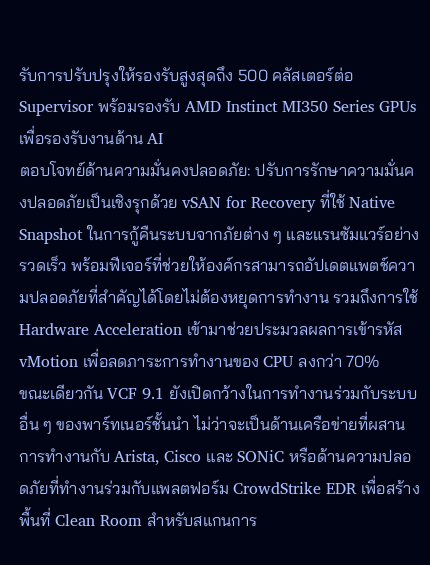รับการปรับปรุงให้รองรับสูงสุดถึง 500 คลัสเตอร์ต่อ Supervisor พร้อมรองรับ AMD Instinct MI350 Series GPUs เพื่อรองรับงานด้าน AI
ตอบโจทย์ด้านความมั่นคงปลอดภัย: ปรับการรักษาความมั่นคงปลอดภัยเป็นเชิงรุกด้วย vSAN for Recovery ที่ใช้ Native Snapshot ในการกู้คืนระบบจากภัยต่าง ๆ และแรนซัมแวร์อย่างรวดเร็ว พร้อมฟีเจอร์ที่ช่วยให้องค์กรสามารถอัปเดตแพตช์ความปลอดภัยที่สำคัญได้โดยไม่ต้องหยุดการทำงาน รวมถึงการใช้ Hardware Acceleration เข้ามาช่วยประมวลผลการเข้ารหัส vMotion เพื่อลดภาระการทำงานของ CPU ลงกว่า 70%
ขณะเดียวกัน VCF 9.1 ยังเปิดกว้างในการทำงานร่วมกับระบบอื่น ๆ ของพาร์ทเนอร์ชั้นนำ ไม่ว่าจะเป็นด้านเครือข่ายที่ผสานการทำงานกับ Arista, Cisco และ SONiC หรือด้านความปลอดภัยที่ทำงานร่วมกับแพลตฟอร์ม CrowdStrike EDR เพื่อสร้างพื้นที่ Clean Room สำหรับสแกนการ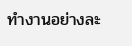ทำงานอย่างละ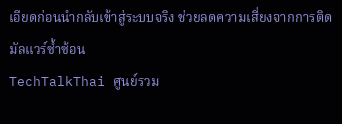เอียดก่อนนำกลับเข้าสู่ระบบจริง ช่วยลดความเสี่ยงจากการติดมัลแวร์ซ้ำซ้อน
TechTalkThai ศูนย์รวม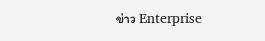ข่าว Enterprise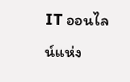IT ออนไลน์แห่ง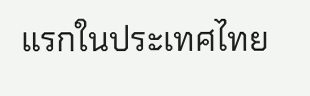แรกในประเทศไทย